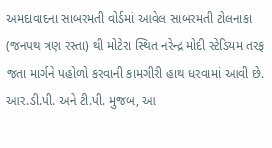અમદાવાદના સાબરમતી વોર્ડમાં આવેલ સાબરમતી ટોલનાકા (જનપથ ત્રણ રસ્તા) થી મોટેરા સ્થિત નરેન્દ્ર મોદી સ્ટેડિયમ તરફ જતા માર્ગને પહોળો કરવાની કામગીરી હાથ ધરવામાં આવી છે. આર.ડી.પી. અને ટી.પી. મુજબ, આ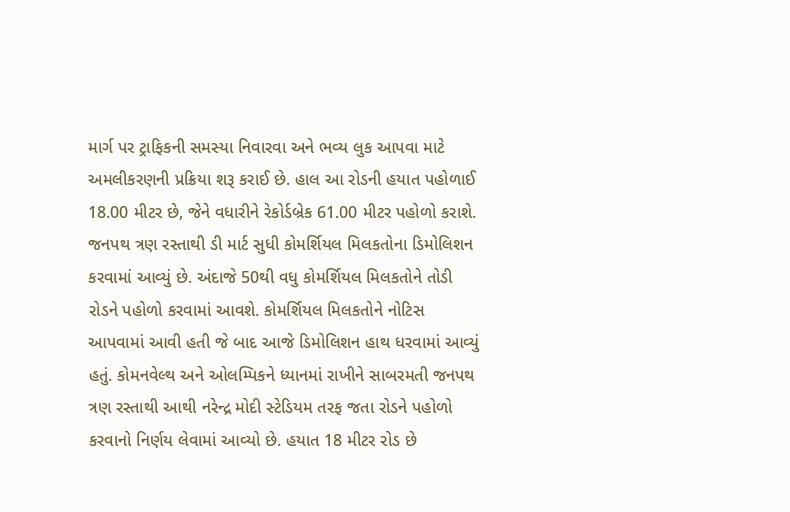માર્ગ પર ટ્રાફિકની સમસ્યા નિવારવા અને ભવ્ય લુક આપવા માટે અમલીકરણની પ્રક્રિયા શરૂ કરાઈ છે. હાલ આ રોડની હયાત પહોળાઈ 18.00 મીટર છે, જેને વધારીને રેકોર્ડબ્રેક 61.00 મીટર પહોળો કરાશે.
જનપથ ત્રણ રસ્તાથી ડી માર્ટ સુધી કોમર્શિયલ મિલકતોના ડિમોલિશન કરવામાં આવ્યું છે. અંદાજે 50થી વધુ કોમર્શિયલ મિલકતોને તોડી રોડને પહોળો કરવામાં આવશે. કોમર્શિયલ મિલકતોને નોટિસ આપવામાં આવી હતી જે બાદ આજે ડિમોલિશન હાથ ધરવામાં આવ્યું હતું. કોમનવેલ્થ અને ઓલમ્પિકને ધ્યાનમાં રાખીને સાબરમતી જનપથ ત્રણ રસ્તાથી આથી નરેન્દ્ર મોદી સ્ટેડિયમ તરફ જતા રોડને પહોળો કરવાનો નિર્ણય લેવામાં આવ્યો છે. હયાત 18 મીટર રોડ છે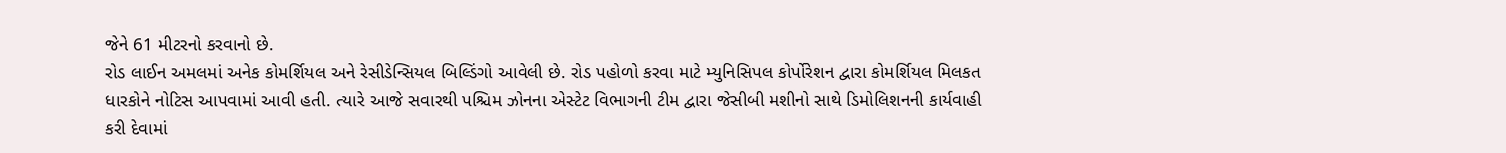જેને 61 મીટરનો કરવાનો છે.
રોડ લાઈન અમલમાં અનેક કોમર્શિયલ અને રેસીડેન્સિયલ બિલ્ડિંગો આવેલી છે. રોડ પહોળો કરવા માટે મ્યુનિસિપલ કોર્પોરેશન દ્વારા કોમર્શિયલ મિલકત ધારકોને નોટિસ આપવામાં આવી હતી. ત્યારે આજે સવારથી પશ્ચિમ ઝોનના એસ્ટેટ વિભાગની ટીમ દ્વારા જેસીબી મશીનો સાથે ડિમોલિશનની કાર્યવાહી કરી દેવામાં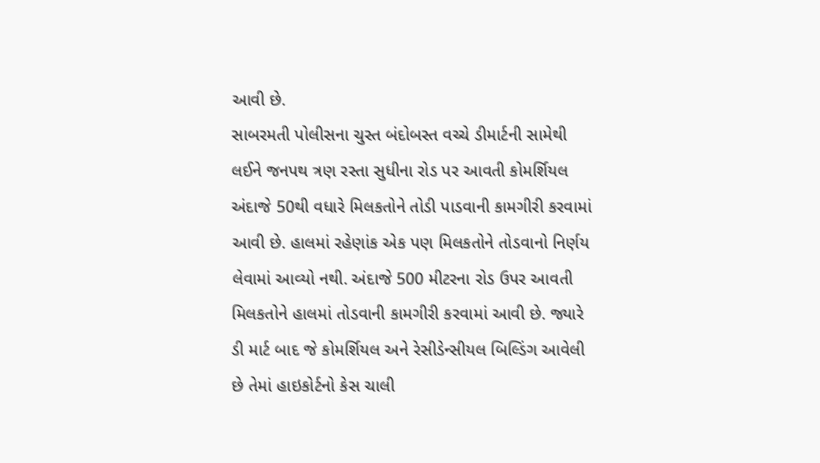આવી છે.
સાબરમતી પોલીસના ચુસ્ત બંદોબસ્ત વચ્ચે ડીમાર્ટની સામેથી લઈને જનપથ ત્રણ રસ્તા સુધીના રોડ પર આવતી કોમર્શિયલ અંદાજે 50થી વધારે મિલકતોને તોડી પાડવાની કામગીરી કરવામાં આવી છે. હાલમાં રહેણાંક એક પણ મિલકતોને તોડવાનો નિર્ણય લેવામાં આવ્યો નથી. અંદાજે 500 મીટરના રોડ ઉપર આવતી મિલકતોને હાલમાં તોડવાની કામગીરી કરવામાં આવી છે. જ્યારે ડી માર્ટ બાદ જે કોમર્શિયલ અને રેસીડેન્સીયલ બિલ્ડિંગ આવેલી છે તેમાં હાઇકોર્ટનો કેસ ચાલી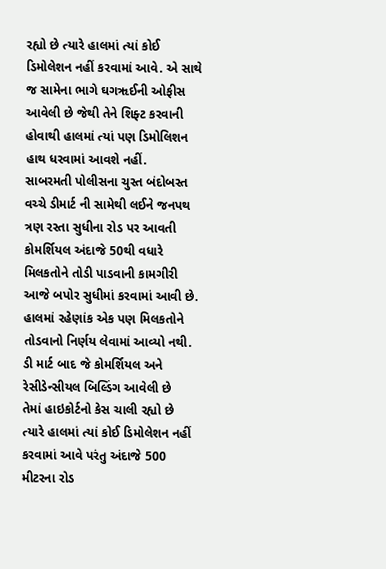રહ્યો છે ત્યારે હાલમાં ત્યાં કોઈ ડિમોલેશન નહીં કરવામાં આવે. એ સાથે જ સામેના ભાગે ઘગૠઈની ઓફીસ આવેલી છે જેથી તેને શિફ્ટ કરવાની હોવાથી હાલમાં ત્યાં પણ ડિમોલિશન હાથ ધરવામાં આવશે નહીં.
સાબરમતી પોલીસના ચુસ્ત બંદોબસ્ત વચ્ચે ડીમાર્ટ ની સામેથી લઈને જનપથ ત્રણ રસ્તા સુધીના રોડ પર આવતી કોમર્શિયલ અંદાજે 50થી વધારે મિલકતોને તોડી પાડવાની કામગીરી આજે બપોર સુધીમાં કરવામાં આવી છે. હાલમાં રહેણાંક એક પણ મિલકતોને તોડવાનો નિર્ણય લેવામાં આવ્યો નથી. ડી માર્ટ બાદ જે કોમર્શિયલ અને રેસીડેન્સીયલ બિલ્ડિંગ આવેલી છે
તેમાં હાઇકોર્ટનો કેસ ચાલી રહ્યો છે ત્યારે હાલમાં ત્યાં કોઈ ડિમોલેશન નહીં કરવામાં આવે પરંતુ અંદાજે 500 મીટરના રોડ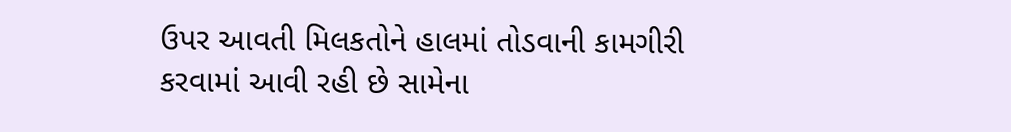ઉપર આવતી મિલકતોને હાલમાં તોડવાની કામગીરી કરવામાં આવી રહી છે સામેના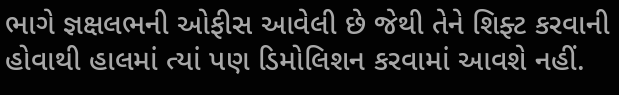ભાગે જ્ઞક્ષલભની ઓફીસ આવેલી છે જેથી તેને શિફ્ટ કરવાની હોવાથી હાલમાં ત્યાં પણ ડિમોલિશન કરવામાં આવશે નહીં.